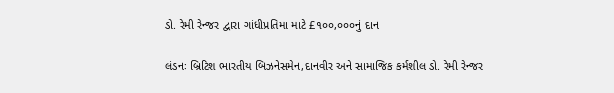ડો. રેમી રેન્જર દ્વારા ગાંધીપ્રતિમા માટે £૧૦૦,૦૦૦નું દાન

લંડનઃ બ્રિટિશ ભારતીય બિઝનેસમેન,દાનવીર અને સામાજિક કર્મશીલ ડો. રેમી રેન્જર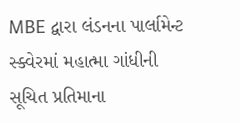MBE દ્વારા લંડનના પાર્લામેન્ટ સ્ક્વેરમાં મહાત્મા ગાંધીની સૂચિત પ્રતિમાના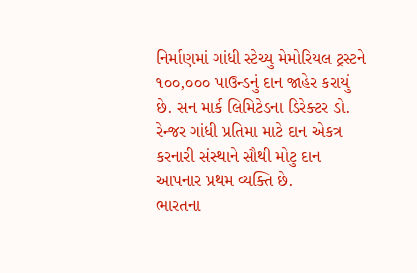નિર્માણમાં ગાંધી સ્ટેચ્યુ મેમોરિયલ ટ્રસ્ટને ૧૦૦,૦૦૦ પાઉન્ડનું દાન જાહેર કરાયું છે. સન માર્ક લિમિટેડના ડિરેક્ટર ડો. રેન્જર ગાંધી પ્રતિમા માટે દાન એકત્ર કરનારી સંસ્થાને સૌથી મોટુ દાન આપનાર પ્રથમ વ્યક્તિ છે.
ભારતના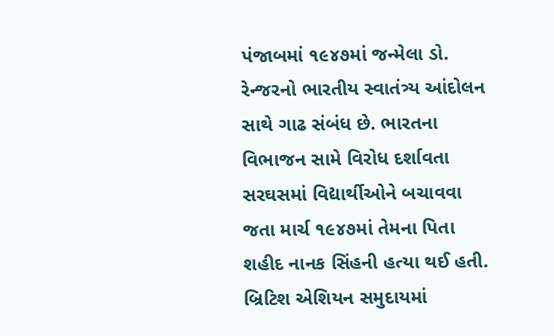પંજાબમાં ૧૯૪૭માં જન્મેલા ડો. રેન્જરનો ભારતીય સ્વાતંત્ર્ય આંદોલન સાથે ગાઢ સંબંધ છે. ભારતના વિભાજન સામે વિરોધ દર્શાવતા સરઘસમાં વિદ્યાર્થીઓને બચાવવા જતા માર્ચ ૧૯૪૭માં તેમના પિતા શહીદ નાનક સિંહની હત્યા થઈ હતી.
બ્રિટિશ એશિયન સમુદાયમાં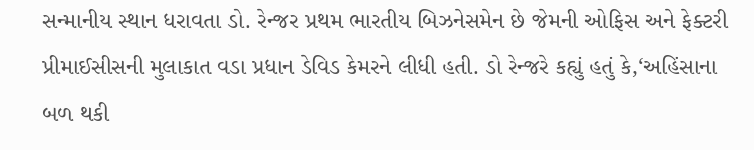સન્માનીય સ્થાન ધરાવતા ડો. રેન્જર પ્રથમ ભારતીય બિઝનેસમેન છે જેમની ઓફિસ અને ફેક્ટરી પ્રીમાઈસીસની મુલાકાત વડા પ્રધાન ડેવિડ કેમરને લીધી હતી. ડો રેન્જરે કહ્યું હતું કે,‘અહિંસાના બળ થકી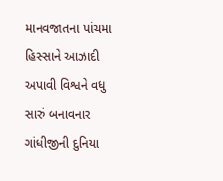માનવજાતના પાંચમા હિસ્સાને આઝાદી અપાવી વિશ્વને વધુ સારું બનાવનાર ગાંધીજીની દુનિયા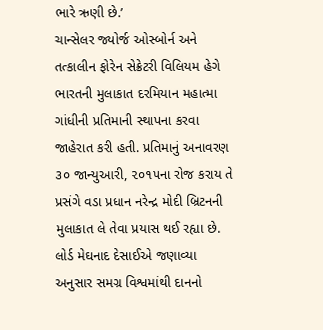ભારે ઋણી છે.’
ચાન્સેલર જ્યોર્જ ઓસ્બોર્ન અને તત્કાલીન ફોરેન સેક્રેટરી વિલિયમ હેગે ભારતની મુલાકાત દરમિયાન મહાત્મા ગાંધીની પ્રતિમાની સ્થાપના કરવા જાહેરાત કરી હતી. પ્રતિમાનું અનાવરણ ૩૦ જાન્યુઆરી, ૨૦૧૫ના રોજ કરાય તે પ્રસંગે વડા પ્રધાન નરેન્દ્ર મોદી બ્રિટનની મુલાકાત લે તેવા પ્રયાસ થઈ રહ્યા છે.
લોર્ડ મેઘનાદ દેસાઈએ જણાવ્યા અનુસાર સમગ્ર વિશ્વમાંથી દાનનો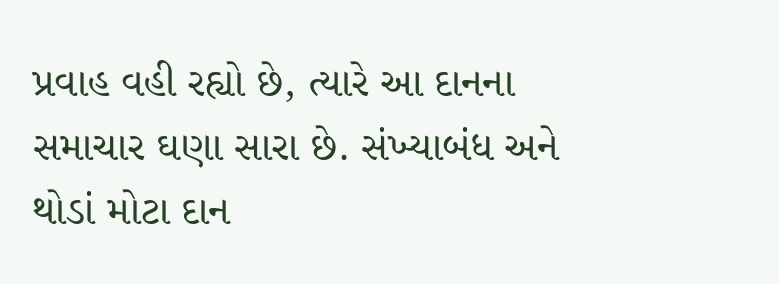પ્રવાહ વહી રહ્યો છે, ત્યારે આ દાનના સમાચાર ઘણા સારા છે. સંખ્યાબંધ અને થોડાં મોટા દાન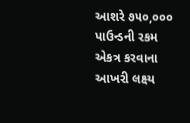આશરે ૭૫૦,૦૦૦ પાઉન્ડની રકમ એકત્ર કરવાના આખરી લક્ષ્ય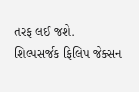તરફ લઈ જશે. શિલ્પસર્જક ફિલિપ જેક્સન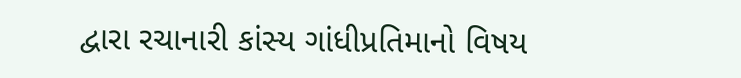દ્વારા રચાનારી કાંસ્ય ગાંધીપ્રતિમાનો વિષય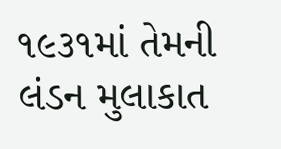૧૯૩૧માં તેમની લંડન મુલાકાત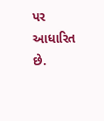પર આધારિત છે.